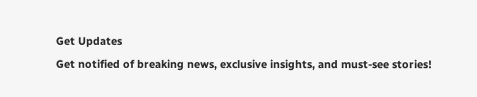Get Updates
Get notified of breaking news, exclusive insights, and must-see stories!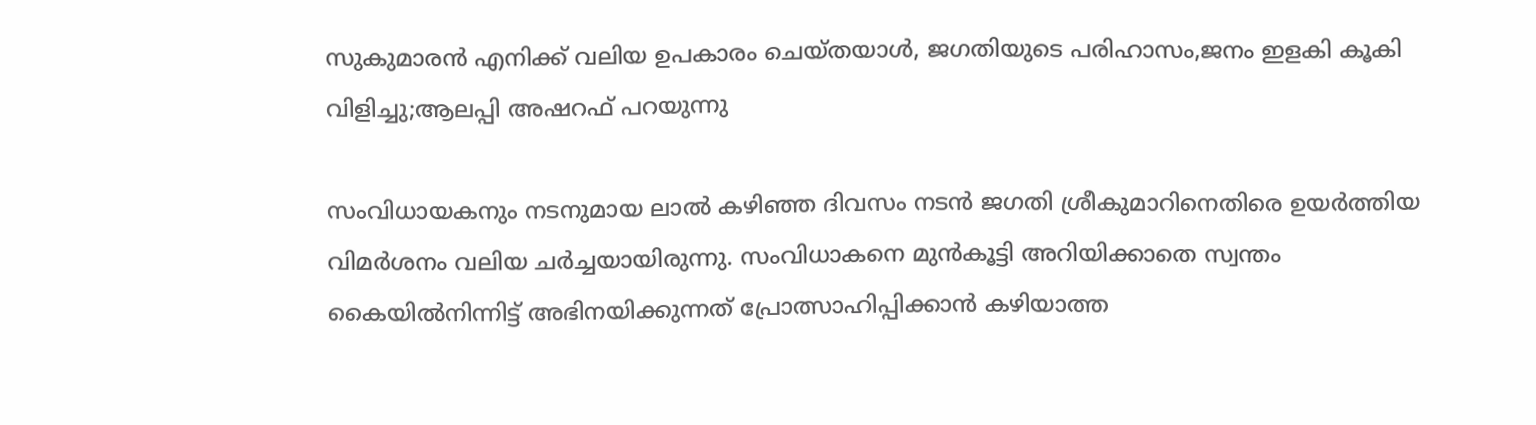സുകുമാരൻ എനിക്ക് വലിയ ഉപകാരം ചെയ്തയാൾ, ജഗതിയുടെ പരിഹാസം,ജനം ഇളകി കൂകി വിളിച്ചു;ആലപ്പി അഷറഫ് പറയുന്നു

സംവിധായകനും നടനുമായ ലാൽ കഴിഞ്ഞ ദിവസം നടൻ ജഗതി ശ്രീകുമാറിനെതിരെ ഉയർത്തിയ വിമർശനം വലിയ ചർച്ചയായിരുന്നു. സംവിധാകനെ മുന്‍കൂട്ടി അറിയിക്കാതെ സ്വന്തം കൈയില്‍നിന്നിട്ട് അഭിനയിക്കുന്നത് പ്രോത്സാഹിപ്പിക്കാന്‍ കഴിയാത്ത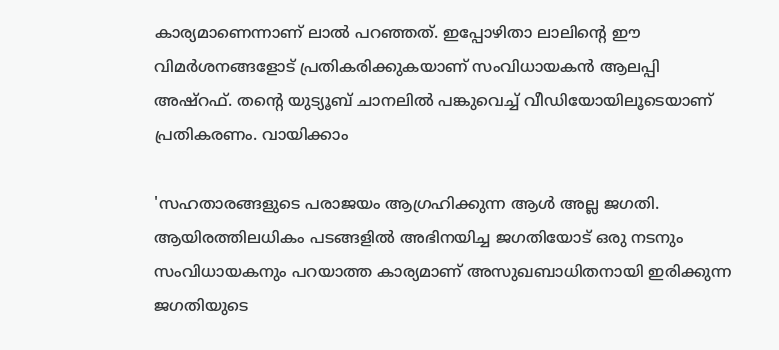കാര്യമാണെന്നാണ് ലാൽ പറഞ്ഞത്. ഇപ്പോഴിതാ ലാലിന്റെ ഈ വിമർശനങ്ങളോട് പ്രതികരിക്കുകയാണ് സംവിധായകൻ ആലപ്പി അഷ്റഫ്. തന്റെ യുട്യൂബ് ചാനലിൽ പങ്കുവെച്ച് വീഡിയോയിലൂടെയാണ് പ്രതികരണം. വായിക്കാം

'സഹതാരങ്ങളുടെ പരാജയം ആഗ്രഹിക്കുന്ന ആൾ അല്ല ജഗതി. ആയിരത്തിലധികം പടങ്ങളിൽ അഭിനയിച്ച ജഗതിയോട് ഒരു നടനും സംവിധായകനും പറയാത്ത കാര്യമാണ് അസുഖബാധിതനായി ഇരിക്കുന്ന ജഗതിയുടെ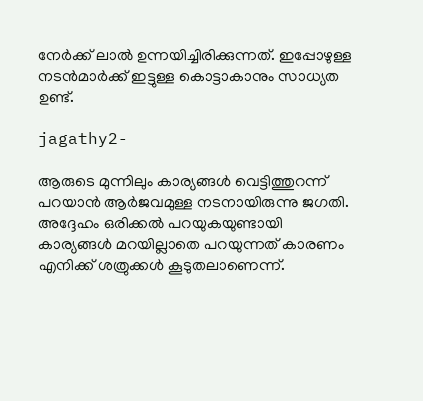നേർക്ക് ലാൽ ഉന്നയിച്ചിരിക്കുന്നത്. ഇപ്പോഴുള്ള നടൻമാർക്ക് ഇട്ടുള്ള കൊട്ടാകാനും സാധ്യത ഉണ്ട്.

jagathy2-

ആരുടെ മുന്നിലും കാര്യങ്ങൾ വെട്ടിത്തുറന്ന് പറയാൻ ആർജവമുള്ള നടനായിരുന്നു ജഗതി. അദ്ദേഹം ഒരിക്കൽ പറയുകയുണ്ടായി കാര്യങ്ങൾ മറയില്ലാതെ പറയുന്നത് കാരണം എനിക്ക് ശത്രുക്കൾ കൂടുതലാണെന്ന്.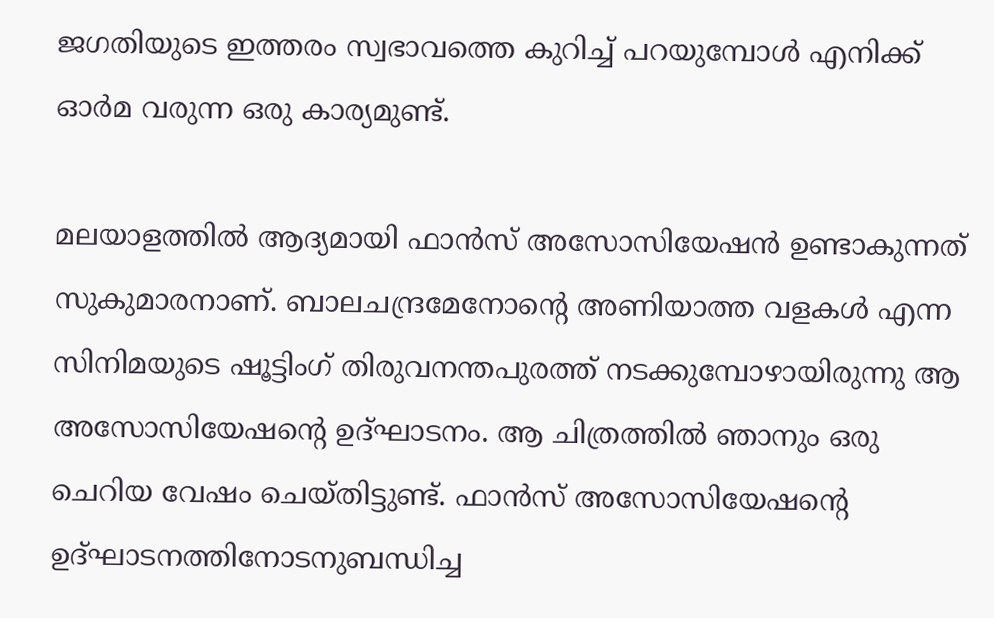ജഗതിയുടെ ഇത്തരം സ്വഭാവത്തെ കുറിച്ച് പറയുമ്പോൾ എനിക്ക് ഓർമ വരുന്ന ഒരു കാര്യമുണ്ട്.

മലയാളത്തിൽ ആദ്യമായി ഫാൻസ് അസോസിയേഷൻ ഉണ്ടാകുന്നത് സുകുമാരനാണ്. ബാലചന്ദ്രമേനോന്റെ അണിയാത്ത വളകൾ എന്ന സിനിമയുടെ ഷൂട്ടിംഗ് തിരുവനന്തപുരത്ത് നടക്കുമ്പോഴായിരുന്നു ആ അസോസിയേഷന്റെ ഉദ്ഘാടനം. ആ ചിത്രത്തിൽ ഞാനും ഒരു ചെറിയ വേഷം ചെയ്തിട്ടുണ്ട്. ഫാൻസ് അസോസിയേഷന്റെ ഉദ്ഘാടനത്തിനോടനുബന്ധിച്ച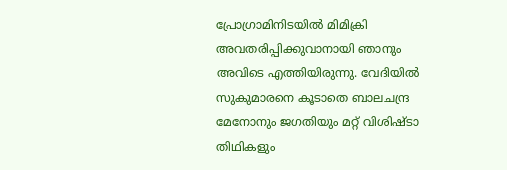പ്രോഗ്രാമിനിടയിൽ മിമിക്രി അവതരിപ്പിക്കുവാനായി ഞാനും അവിടെ എത്തിയിരുന്നു. വേദിയിൽ സുകുമാരനെ കൂടാതെ ബാലചന്ദ്ര മേനോനും ജഗതിയും മറ്റ് വിശിഷ്ടാ തിഥികളും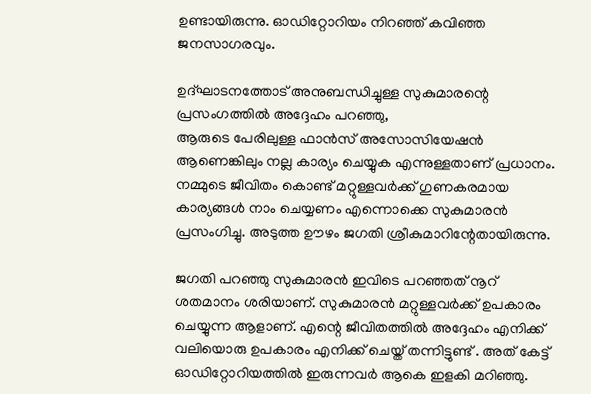ഉണ്ടായിരുന്നു. ഓഡിറ്റോറിയം നിറഞ്ഞ് കവിഞ്ഞ ജനസാഗരവും.

ഉദ്ഘാടനത്തോട് അനുബന്ധിച്ചുള്ള സുകുമാരന്റെ പ്രസംഗത്തിൽ അദ്ദേഹം പറഞ്ഞു,
ആരുടെ പേരിലുള്ള ഫാൻസ് അസോസിയേഷൻ ആണെങ്കിലും നല്ല കാര്യം ചെയ്യുക എന്നുള്ളതാണ് പ്രധാനം. നമ്മുടെ ജീവിതം കൊണ്ട് മറ്റുള്ളവർക്ക് ഗുണകരമായ കാര്യങ്ങൾ നാം ചെയ്യണം എന്നൊക്കെ സുകുമാരൻ പ്രസംഗിച്ചു. അടുത്ത ഊഴം ജഗതി ശ്രീകുമാറിന്റേതായിരുന്നു.

ജഗതി പറഞ്ഞു സുകുമാരൻ ഇവിടെ പറഞ്ഞത് നൂറ് ശതമാനം ശരിയാണ്. സുകുമാരൻ മറ്റുള്ളവർക്ക് ഉപകാരം ചെയ്യുന്ന ആളാണ്. എന്റെ ജീവിതത്തിൽ അദ്ദേഹം എനിക്ക് വലിയൊരു ഉപകാരം എനിക്ക് ചെയ്ത് തന്നിട്ടുണ്ട് . അത് കേട്ട് ഓഡിറ്റോറിയത്തിൽ ഇരുന്നവർ ആകെ ഇളകി മറിഞ്ഞു.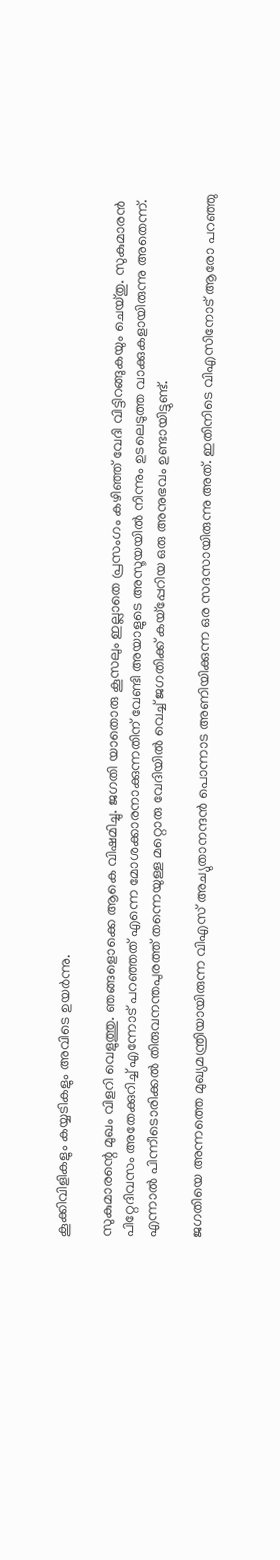കൂക്കിവിളികളും കയ്യടികളും അവിടെ ഉയർന്നു.

സുകുമാരന്റെ മുഖം വിളറി വെളുത്തു. ഞങ്ങളൊക്കെ ആകെ വിഷമിച്ചു. ജഗതി യാതൊരു കൂസലും ഇല്ലാതെ പ്രസംഗം കഴിഞ്ഞ് വേദി വിട്ടിറങ്ങുകയും ചെയ്തു. സുകുമാരൻ പിറ്റേദിവസം അതേക്കുറിച്ച് എന്നോട് പറഞ്ഞത് എന്നെ മോശക്കാരനാക്കുന്നതിന് വേണ്ടി അയാളുടെ അസൂയയിൽ നിന്നും ഉടലെടുത്ത വാക്കുകളായിരുന്നു അതെന്ന്. എന്നാൽ പിന്നീടൊരിക്കൽ തിരുവനന്തപുരത്ത് തന്നെയുള്ള മറ്റൊരു വേദിയിൽ വെച്ച് ജഗതിക്ക് കയ്പ്പേറിയ ഒരു അനുഭവം ഉണ്ടായിട്ടുണ്ട്.

ജഗതിയെ അന്നത്തെ മുഖ്യമന്ത്രിയായിരുന്ന വിഎസ് അച്യുതാനന്ദൻ പൊന്നാട അണിയിക്കുന്ന ഒര സദസായിരുന്നു അത്. ഇതിനിടെ വിഎസിനോട് ആരോ പറഞ്ഞു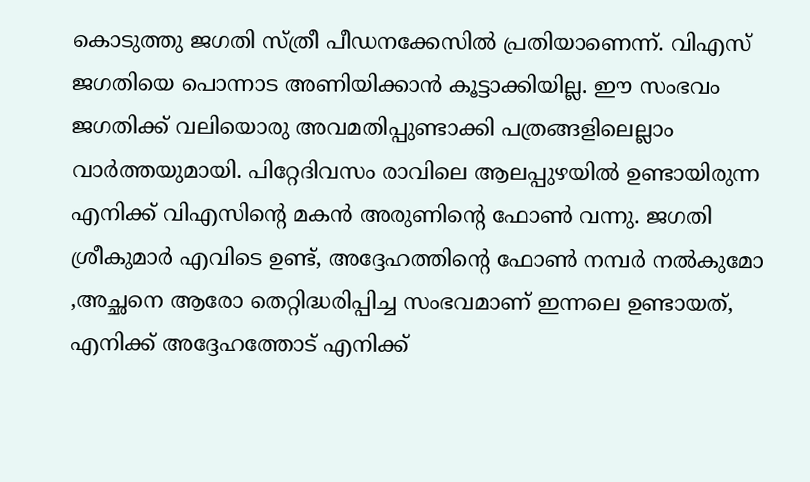കൊടുത്തു ജഗതി സ്ത്രീ പീഡനക്കേസിൽ പ്രതിയാണെന്ന്. വിഎസ് ജഗതിയെ പൊന്നാട അണിയിക്കാൻ കൂട്ടാക്കിയില്ല. ഈ സംഭവം ജഗതിക്ക് വലിയൊരു അവമതിപ്പുണ്ടാക്കി പത്രങ്ങളിലെല്ലാം വാർത്തയുമായി. പിറ്റേദിവസം രാവിലെ ആലപ്പുഴയിൽ ഉണ്ടായിരുന്ന എനിക്ക് വിഎസിന്റെ മകൻ അരുണിന്റെ ഫോൺ വന്നു. ജഗതി ശ്രീകുമാർ എവിടെ ഉണ്ട്, അദ്ദേഹത്തിന്റെ ഫോൺ നമ്പർ നൽകുമോ ,അച്ഛനെ ആരോ തെറ്റിദ്ധരിപ്പിച്ച സംഭവമാണ് ഇന്നലെ ഉണ്ടായത്, എനിക്ക് അദ്ദേഹത്തോട് എനിക്ക്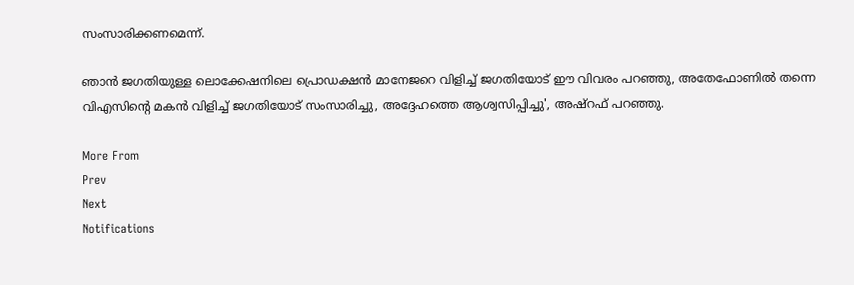സംസാരിക്കണമെന്ന്.

ഞാൻ ജഗതിയുള്ള ലൊക്കേഷനിലെ പ്രൊഡക്ഷൻ മാനേജറെ വിളിച്ച് ജഗതിയോട് ഈ വിവരം പറഞ്ഞു, അതേഫോണിൽ തന്നെ വിഎസിന്റെ മകൻ വിളിച്ച് ജഗതിയോട് സംസാരിച്ചു, അദ്ദേഹത്തെ ആശ്വസിപ്പിച്ചു', അഷ്റഫ് പറഞ്ഞു.

More From
Prev
Next
Notifications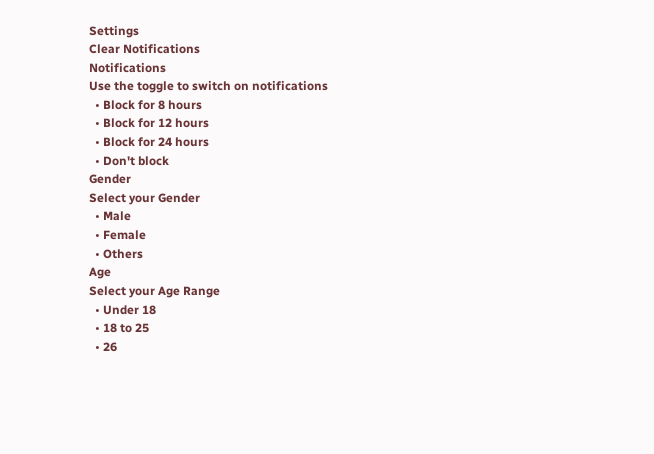Settings
Clear Notifications
Notifications
Use the toggle to switch on notifications
  • Block for 8 hours
  • Block for 12 hours
  • Block for 24 hours
  • Don't block
Gender
Select your Gender
  • Male
  • Female
  • Others
Age
Select your Age Range
  • Under 18
  • 18 to 25
  • 26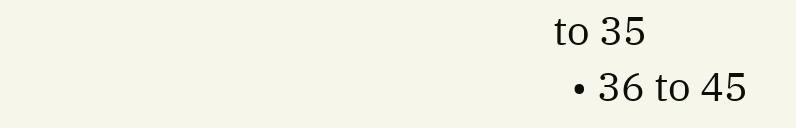to 35
  • 36 to 45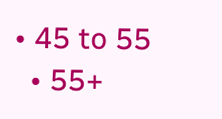• 45 to 55
  • 55+